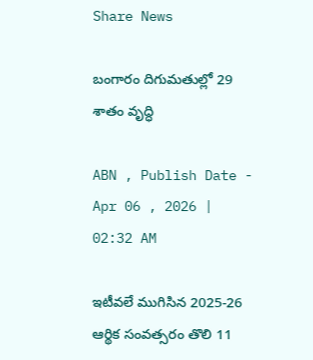Share News

బంగారం దిగుమతుల్లో 29 శాతం వృద్ధి

ABN , Publish Date - Apr 06 , 2026 | 02:32 AM

ఇటీవలే ముగిసిన 2025-26 ఆర్థిక సంవత్సరం తొలి 11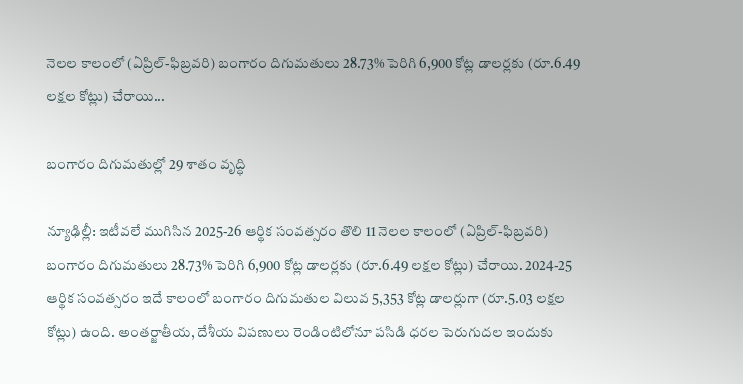నెలల కాలంలో (ఏప్రిల్‌-ఫిబ్రవరి) బంగారం దిగుమతులు 28.73% పెరిగి 6,900 కోట్ల డాలర్లకు (రూ.6.49 లక్షల కోట్లు) చేరాయి...

బంగారం దిగుమతుల్లో 29 శాతం వృద్ధి

న్యూఢిల్లీ: ఇటీవలే ముగిసిన 2025-26 ఆర్థిక సంవత్సరం తొలి 11 నెలల కాలంలో (ఏప్రిల్‌-ఫిబ్రవరి) బంగారం దిగుమతులు 28.73% పెరిగి 6,900 కోట్ల డాలర్లకు (రూ.6.49 లక్షల కోట్లు) చేరాయి. 2024-25 ఆర్థిక సంవత్సరం ఇదే కాలంలో బంగారం దిగుమతుల విలువ 5,353 కోట్ల డాలర్లుగా (రూ.5.03 లక్షల కోట్లు) ఉంది. అంతర్జాతీయ, దేశీయ విపణులు రెండింటిలోనూ పసిడి ధరల పెరుగుదల ఇందుకు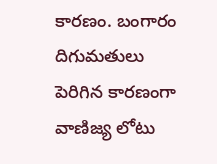కారణం. బంగారం దిగుమతులు పెరిగిన కారణంగా వాణిజ్య లోటు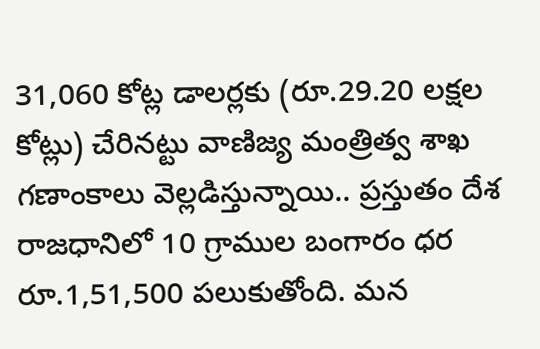31,060 కోట్ల డాలర్లకు (రూ.29.20 లక్షల కోట్లు) చేరినట్టు వాణిజ్య మంత్రిత్వ శాఖ గణాంకాలు వెల్లడిస్తున్నాయి.. ప్రస్తుతం దేశ రాజధానిలో 10 గ్రాముల బంగారం ధర రూ.1,51,500 పలుకుతోంది. మన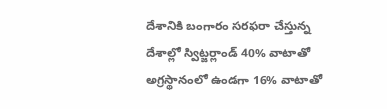దేశానికి బంగారం సరఫరా చేస్తున్న దేశాల్లో స్విట్జర్లాండ్‌ 40% వాటాతో అగ్రస్థానంలో ఉండగా 16% వాటాతో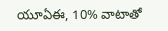యూఏఈ, 10% వాటాతో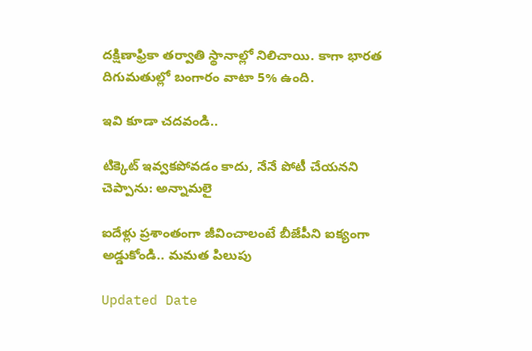దక్షిణాఫ్రికా తర్వాతి స్థానాల్లో నిలిచాయి. కాగా భారత దిగుమతుల్లో బంగారం వాటా 5% ఉంది.

ఇవి కూడా చదవండి..

టిక్కెట్ ఇవ్వకపోవడం కాదు, నేనే పోటీ చేయనని చెప్పాను: అన్నామలై

ఐదేళ్లు ప్రశాంతంగా జీవించాలంటే బీజేపీని ఐక్యంగా అడ్డుకోండి.. మమత పిలుపు

Updated Date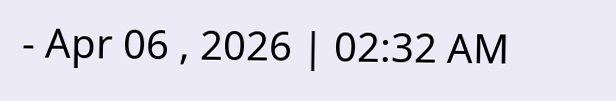- Apr 06 , 2026 | 02:32 AM